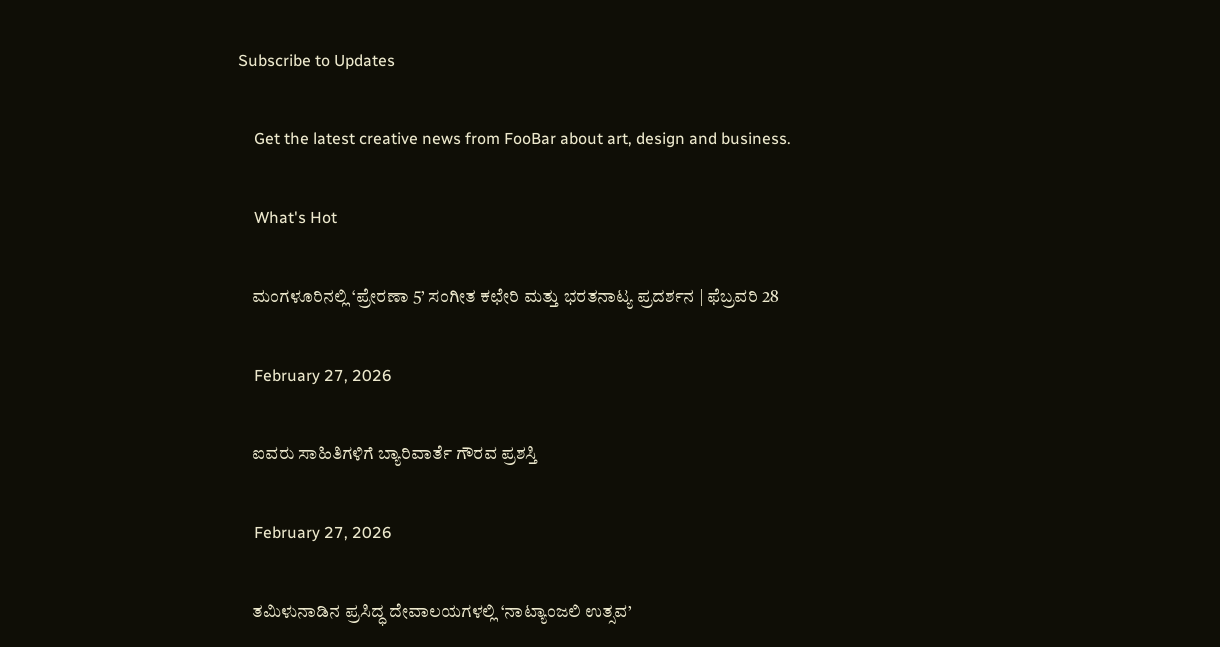Subscribe to Updates

    Get the latest creative news from FooBar about art, design and business.

    What's Hot

    ಮಂಗಳೂರಿನಲ್ಲಿ ‘ಪ್ರೇರಣಾ 5’ ಸಂಗೀತ ಕಛೇರಿ ಮತ್ತು ಭರತನಾಟ್ಯ ಪ್ರದರ್ಶನ | ಫೆಬ್ರವರಿ 28

    February 27, 2026

    ಐವರು ಸಾಹಿತಿಗಳಿಗೆ ಬ್ಯಾರಿವಾರ್ತೆ ಗೌರವ ಪ್ರಶಸ್ತಿ

    February 27, 2026

    ತಮಿಳುನಾಡಿನ ಪ್ರಸಿದ್ಧ ದೇವಾಲಯಗಳಲ್ಲಿ ‘ನಾಟ್ಯಾಂಜಲಿ ಉತ್ಸವ’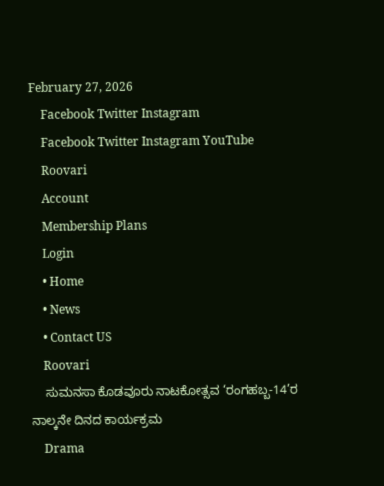February 27, 2026
    Facebook Twitter Instagram
    Facebook Twitter Instagram YouTube
    Roovari
    Account
    Membership Plans
    Login
    • Home
    • News
    • Contact US
    Roovari
    ಸುಮನಸಾ ಕೊಡವೂರು ನಾಟಕೋತ್ಸವ ‘ರಂಗಹಬ್ಬ-14’ರ ನಾಲ್ಕನೇ ದಿನದ ಕಾರ್ಯಕ್ರಮ
    Drama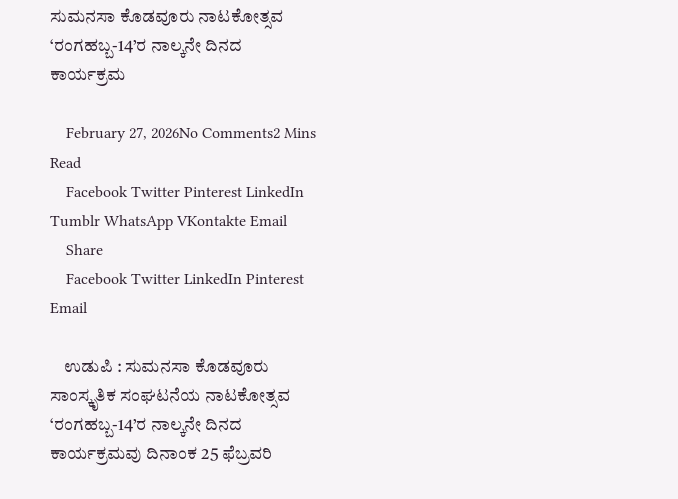ಸುಮನಸಾ ಕೊಡವೂರು ನಾಟಕೋತ್ಸವ ‘ರಂಗಹಬ್ಬ-14’ರ ನಾಲ್ಕನೇ ದಿನದ ಕಾರ್ಯಕ್ರಮ

    February 27, 2026No Comments2 Mins Read
    Facebook Twitter Pinterest LinkedIn Tumblr WhatsApp VKontakte Email
    Share
    Facebook Twitter LinkedIn Pinterest Email

    ಉಡುಪಿ : ಸುಮನಸಾ ಕೊಡವೂರು ಸಾಂಸ್ಕೃತಿಕ ಸಂಘಟನೆಯ ನಾಟಕೋತ್ಸವ ‘ರಂಗಹಬ್ಬ-14’ರ ನಾಲ್ಕನೇ ದಿನದ ಕಾರ್ಯಕ್ರಮವು ದಿನಾಂಕ 25 ಫೆಬ್ರವರಿ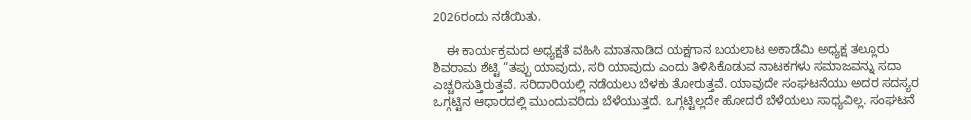2026ರಂದು ನಡೆಯಿತು.

    ಈ ಕಾರ್ಯಕ್ರಮದ ಅಧ್ಯಕ್ಷತೆ ವಹಿಸಿ ಮಾತನಾಡಿದ ಯಕ್ಷಗಾನ ಬಯಲಾಟ ಅಕಾಡೆಮಿ ಅಧ್ಯಕ್ಷ ತಲ್ಲೂರು ಶಿವರಾಮ ಶೆಟ್ಟಿ “ತಪ್ಪು ಯಾವುದು, ಸರಿ ಯಾವುದು ಎಂದು ತಿಳಿಸಿಕೊಡುವ ನಾಟಕಗಳು ಸಮಾಜವನ್ನು ಸದಾ ಎಚ್ಚರಿಸುತ್ತಿರುತ್ತವೆ. ಸರಿದಾರಿಯಲ್ಲಿ ನಡೆಯಲು ಬೆಳಕು ತೋರುತ್ತವೆ. ಯಾವುದೇ ಸಂಘಟನೆಯು ಅದರ ಸದಸ್ಯರ ಒಗ್ಗಟ್ಟಿನ ಆಧಾರದಲ್ಲಿ ಮುಂದುವರಿದು ಬೆಳೆಯುತ್ತದೆ. ಒಗ್ಗಟ್ಟಿಲ್ಲದೇ ಹೋದರೆ ಬೆಳೆಯಲು ಸಾಧ್ಯವಿಲ್ಲ. ಸಂಘಟನೆ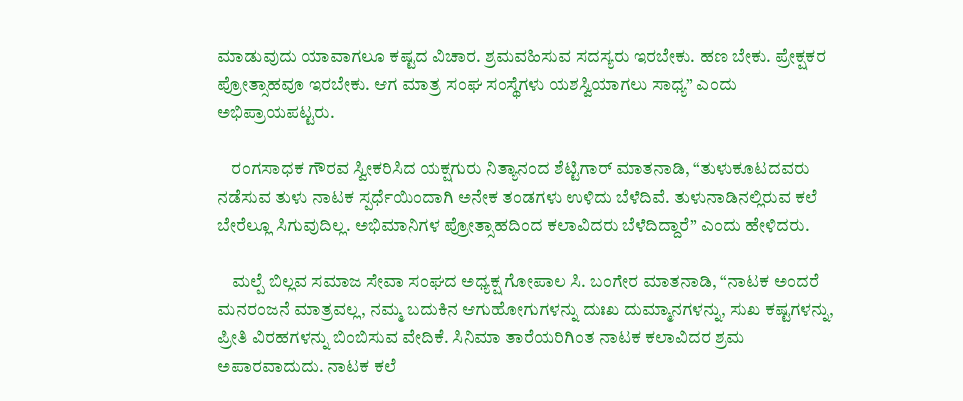ಮಾಡುವುದು ಯಾವಾಗಲೂ ಕಷ್ಟದ ವಿಚಾರ. ಶ್ರಮವಹಿಸುವ ಸದಸ್ಯರು ಇರಬೇಕು. ಹಣ ಬೇಕು. ಪ್ರೇಕ್ಷಕರ ಪ್ರೋತ್ಸಾಹವೂ ಇರಬೇಕು. ಆಗ ಮಾತ್ರ ಸಂಘ ಸಂಸ್ಥೆಗಳು ಯಶಸ್ವಿಯಾಗಲು ಸಾಧ್ಯ” ಎಂದು ಅಭಿಪ್ರಾಯಪಟ್ಟರು.

    ರಂಗಸಾಧಕ ಗೌರವ ಸ್ವೀಕರಿಸಿದ ಯಕ್ಷಗುರು ನಿತ್ಯಾನಂದ ಶೆಟ್ಟಿಗಾರ್ ಮಾತನಾಡಿ, “ತುಳುಕೂಟದವರು ನಡೆಸುವ ತುಳು ನಾಟಕ ಸ್ಪರ್ಧೆಯಿಂದಾಗಿ ಅನೇಕ ತಂಡಗಳು ಉಳಿದು ಬೆಳೆದಿವೆ. ತುಳುನಾಡಿನಲ್ಲಿರುವ ಕಲೆ ಬೇರೆಲ್ಲೂ ಸಿಗುವುದಿಲ್ಲ. ಅಭಿಮಾನಿಗಳ ಪ್ರೋತ್ಸಾಹದಿಂದ ಕಲಾವಿದರು ಬೆಳೆದಿದ್ದಾರೆ” ಎಂದು ಹೇಳಿದರು.

    ಮಲ್ಪೆ ಬಿಲ್ಲವ ಸಮಾಜ ಸೇವಾ ಸಂಘದ ಅಧ್ಯಕ್ಷ ಗೋಪಾಲ ಸಿ. ಬಂಗೇರ ಮಾತನಾಡಿ, “ನಾಟಕ ಅಂದರೆ ಮನರಂಜನೆ ಮಾತ್ರವಲ್ಲ, ನಮ್ಮ ಬದುಕಿನ ಆಗುಹೋಗುಗಳನ್ನು ದುಃಖ ದುಮ್ಮಾನಗಳನ್ನು, ಸುಖ ಕಷ್ಟಗಳನ್ನು, ಪ್ರೀತಿ ವಿರಹಗಳನ್ನು ಬಿಂಬಿಸುವ ವೇದಿಕೆ. ಸಿನಿಮಾ ತಾರೆಯರಿಗಿಂತ ನಾಟಕ ಕಲಾವಿದರ ಶ್ರಮ ಅಪಾರವಾದುದು. ನಾಟಕ ಕಲೆ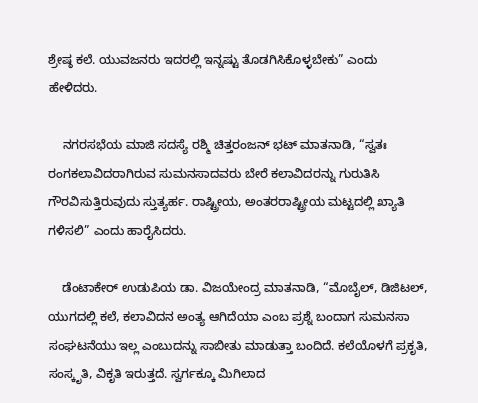ಶ್ರೇಷ್ಠ ಕಲೆ. ಯುವಜನರು ಇದರಲ್ಲಿ ಇನ್ನಷ್ಟು ತೊಡಗಿಸಿಕೊಳ್ಳಬೇಕು” ಎಂದು ಹೇಳಿದರು.

    ನಗರಸಭೆಯ ಮಾಜಿ ಸದಸ್ಯೆ ರಶ್ಮಿ ಚಿತ್ತರಂಜನ್ ಭಟ್ ಮಾತನಾಡಿ, “ಸ್ವತಃ ರಂಗಕಲಾವಿದರಾಗಿರುವ ಸುಮನಸಾದವರು ಬೇರೆ ಕಲಾವಿದರನ್ನು ಗುರುತಿಸಿ ಗೌರವಿಸುತ್ತಿರುವುದು ಸ್ತುತ್ಯರ್ಹ. ರಾಷ್ಟ್ರೀಯ, ಅಂತರರಾಷ್ಟ್ರೀಯ ಮಟ್ಟದಲ್ಲಿ ಖ್ಯಾತಿ ಗಳಿಸಲಿ” ಎಂದು ಹಾರೈಸಿದರು.

    ಡೆಂಟಾಕೇರ್ ಉಡುಪಿಯ ಡಾ. ವಿಜಯೇಂದ್ರ ಮಾತನಾಡಿ, “ಮೊಬೈಲ್, ಡಿಜಿಟಲ್, ಯುಗದಲ್ಲಿ ಕಲೆ, ಕಲಾವಿದನ ಅಂತ್ಯ ಆಗಿದೆಯಾ ಎಂಬ ಪ್ರಶ್ನೆ ಬಂದಾಗ ಸುಮನಸಾ ಸಂಘಟನೆಯು ಇಲ್ಲ ಎಂಬುದನ್ನು ಸಾಬೀತು ಮಾಡುತ್ತಾ ಬಂದಿದೆ. ಕಲೆಯೊಳಗೆ ಪ್ರಕೃತಿ, ಸಂಸ್ಕೃತಿ, ವಿಕೃತಿ ಇರುತ್ತದೆ. ಸ್ವರ್ಗಕ್ಕೂ ಮಿಗಿಲಾದ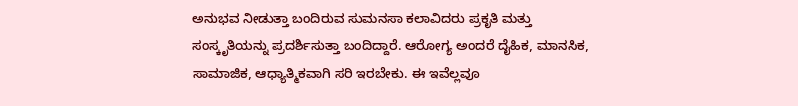ಅನುಭವ ನೀಡುತ್ತಾ ಬಂದಿರುವ ಸುಮನಸಾ ಕಲಾವಿದರು ಪ್ರಕೃತಿ ಮತ್ತು ಸಂಸ್ಕೃತಿಯನ್ನು ಪ್ರದರ್ಶಿಸುತ್ತಾ ಬಂದಿದ್ದಾರೆ. ಆರೋಗ್ಯ ಅಂದರೆ ದೈಹಿಕ, ಮಾನಸಿಕ, ಸಾಮಾಜಿಕ, ಆಧ್ಯಾತ್ಮಿಕವಾಗಿ ಸರಿ ಇರಬೇಕು. ಈ ಇವೆಲ್ಲವೂ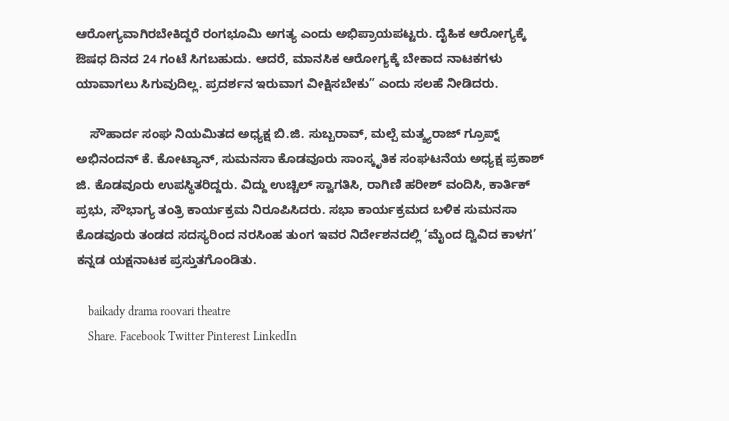ಆರೋಗ್ಯವಾಗಿರಬೇಕಿದ್ದರೆ ರಂಗಭೂಮಿ ಅಗತ್ಯ ಎಂದು ಅಭಿಪ್ರಾಯಪಟ್ಟರು. ದೈಹಿಕ ಆರೋಗ್ಯಕ್ಕೆ ಔಷಧ ದಿನದ 24 ಗಂಟೆ ಸಿಗಬಹುದು. ಆದರೆ, ಮಾನಸಿಕ ಆರೋಗ್ಯಕ್ಕೆ ಬೇಕಾದ ನಾಟಕಗಳು ಯಾವಾಗಲು ಸಿಗುವುದಿಲ್ಲ. ಪ್ರದರ್ಶನ ಇರುವಾಗ ವೀಕ್ಷಿಸಬೇಕು” ಎಂದು ಸಲಹೆ ನೀಡಿದರು.

    ಸೌಹಾರ್ದ ಸಂಘ ನಿಯಮಿತದ ಅಧ್ಯಕ್ಷ ಬಿ.ಜಿ. ಸುಬ್ಬರಾವ್, ಮಲ್ಪೆ ಮತ್ಶ್ಯರಾಜ್ ಗ್ರೂಪ್ನ್ ಅಭಿನಂದನ್ ಕೆ. ಕೋಟ್ಯಾನ್, ಸುಮನಸಾ ಕೊಡವೂರು ಸಾಂಸ್ಕೃತಿಕ ಸಂಘಟನೆಯ ಅಧ್ಯಕ್ಷ ಪ್ರಕಾಶ್ ಜಿ. ಕೊಡವೂರು ಉಪಸ್ಥಿತರಿದ್ದರು. ವಿದ್ದು ಉಚ್ಚಿಲ್ ಸ್ವಾಗತಿಸಿ, ರಾಗಿಣಿ ಹರೀಶ್ ವಂದಿಸಿ, ಕಾರ್ತಿಕ್ ಪ್ರಭು, ಸೌಭಾಗ್ಯ ತಂತ್ರಿ ಕಾರ್ಯಕ್ರಮ ನಿರೂಪಿಸಿದರು. ಸಭಾ ಕಾರ್ಯಕ್ರಮದ ಬಳಿಕ ಸುಮನಸಾ ಕೊಡವೂರು ತಂಡದ ಸದಸ್ಯರಿಂದ ನರಸಿಂಹ ತುಂಗ ಇವರ ನಿರ್ದೇಶನದಲ್ಲಿ ‘ಮೈಂದ ದ್ವಿವಿದ ಕಾಳಗ’ ಕನ್ನಡ ಯಕ್ಷನಾಟಕ ಪ್ರಸ್ತುತಗೊಂಡಿತು.

    baikady drama roovari theatre
    Share. Facebook Twitter Pinterest LinkedIn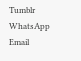Tumblr WhatsApp Email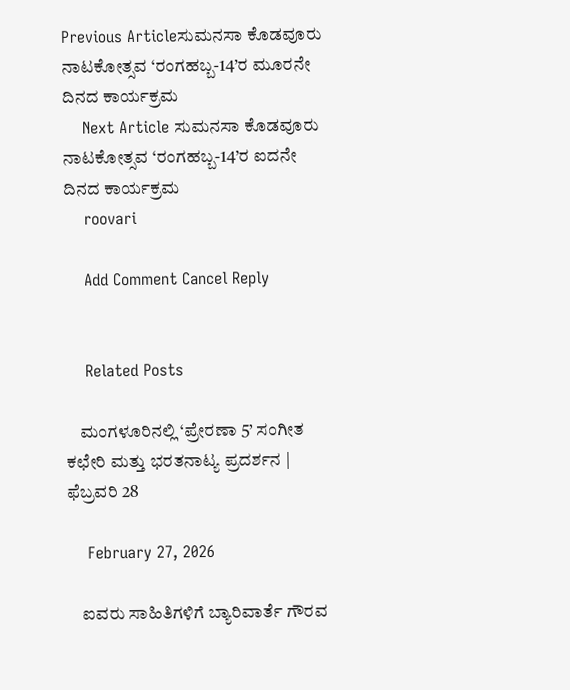Previous Articleಸುಮನಸಾ ಕೊಡವೂರು ನಾಟಕೋತ್ಸವ ‘ರಂಗಹಬ್ಬ-14’ರ ಮೂರನೇ ದಿನದ ಕಾರ್ಯಕ್ರಮ
    Next Article ಸುಮನಸಾ ಕೊಡವೂರು ನಾಟಕೋತ್ಸವ ‘ರಂಗಹಬ್ಬ-14’ರ ಐದನೇ ದಿನದ ಕಾರ್ಯಕ್ರಮ
    roovari

    Add Comment Cancel Reply


    Related Posts

    ಮಂಗಳೂರಿನಲ್ಲಿ ‘ಪ್ರೇರಣಾ 5’ ಸಂಗೀತ ಕಛೇರಿ ಮತ್ತು ಭರತನಾಟ್ಯ ಪ್ರದರ್ಶನ | ಫೆಬ್ರವರಿ 28

    February 27, 2026

    ಐವರು ಸಾಹಿತಿಗಳಿಗೆ ಬ್ಯಾರಿವಾರ್ತೆ ಗೌರವ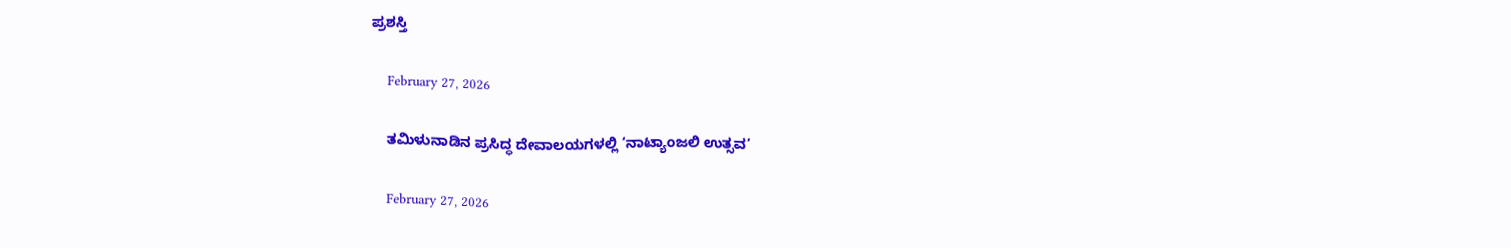ಪ್ರಶಸ್ತಿ

    February 27, 2026

    ತಮಿಳುನಾಡಿನ ಪ್ರಸಿದ್ಧ ದೇವಾಲಯಗಳಲ್ಲಿ ‘ನಾಟ್ಯಾಂಜಲಿ ಉತ್ಸವ’

    February 27, 2026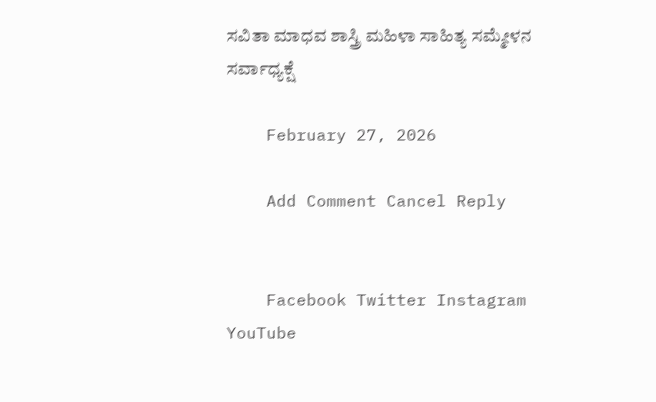ಸವಿತಾ ಮಾಧವ ಶಾಸ್ತ್ರಿ ಮಹಿಳಾ ಸಾಹಿತ್ಯ ಸಮ್ಮೇಳನ ಸರ್ವಾಧ್ಯಕ್ಷೆ

    February 27, 2026

    Add Comment Cancel Reply


    Facebook Twitter Instagram YouTube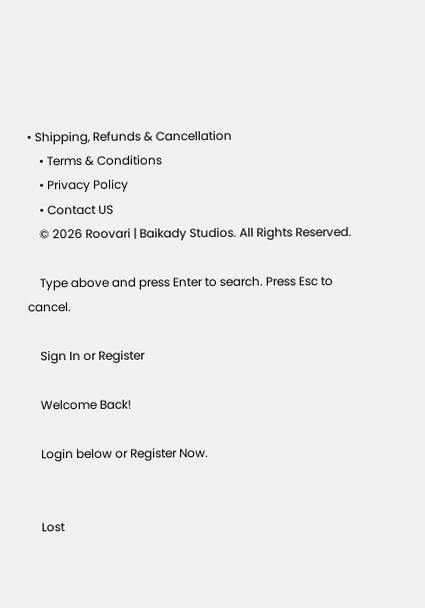• Shipping, Refunds & Cancellation
    • Terms & Conditions
    • Privacy Policy
    • Contact US
    © 2026 Roovari | Baikady Studios. All Rights Reserved.

    Type above and press Enter to search. Press Esc to cancel.

    Sign In or Register

    Welcome Back!

    Login below or Register Now.


    Lost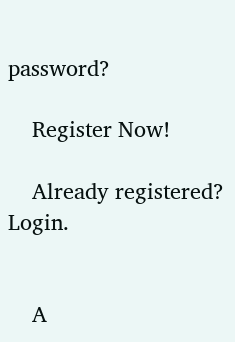password?

    Register Now!

    Already registered? Login.


    A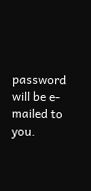password will be e-mailed to you.